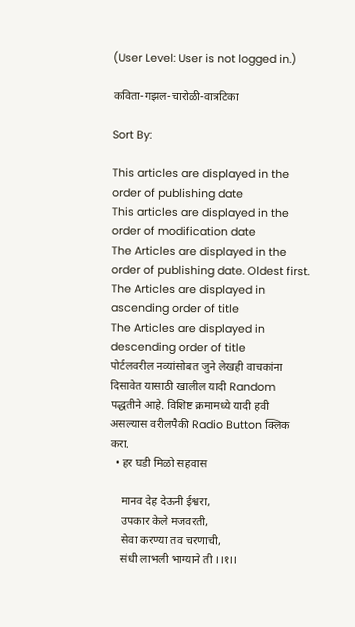(User Level: User is not logged in.)

कविता-गझल-चारोळी-वात्रटिका

Sort By:

This articles are displayed in the order of publishing date
This articles are displayed in the order of modification date
The Articles are displayed in the order of publishing date. Oldest first.
The Articles are displayed in ascending order of title
The Articles are displayed in descending order of title
पोर्टलवरील नव्यांसोबत जुने लेखही वाचकांना दिसावेत यासाठी खालील यादी Random पद्धतीने आहे. विशिष्ट क्रमामध्ये यादी हवी असल्यास वरीलपैकी Radio Button क्लिक करा.
  • हर घडी मिळो सहवास

    मानव देह देऊनी ईश्वरा,
    उपकार केले मजवरती,
    सेवा करण्या तव चरणाची,
    संधी लाभली भाग्याने ती ।।१।।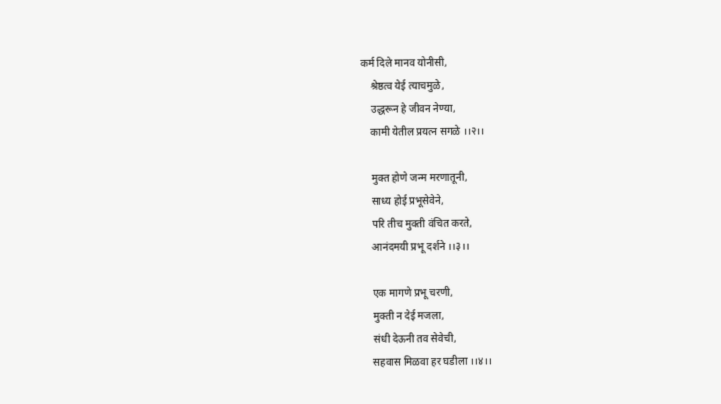कर्म दिले मानव योनीसी,
    श्रेष्ठत्व येई त्याचमुळे,
    उद्धरून हे जीवन नेण्या,
    कामी येतील प्रयत्न सगळे ।।२।।

    मुक्त होणे जन्म मरणातूनी,
    साध्य होई प्रभूसेवेने,
    परि तीच मुक्ती वंचित करते,
    आनंदमयी प्रभू दर्शने ।।३।।

    एक मागणे प्रभू चरणी,
    मुक्ती न देई मजला,
    संधी देऊनी तव सेवेची,
    सहवास मिळवा हर घडीला ।।४।।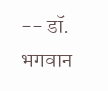-- डॉ. भगवान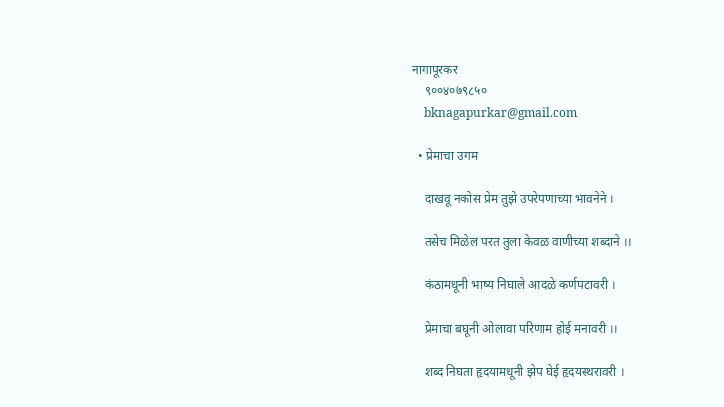नागापूरकर
    ९००४०७९८५०
    bknagapurkar@gmail.com

  • प्रेमाचा उगम

    दाखवू नकोस प्रेम तुझे उपरेपणाच्या भावनेने ।

    तसेच मिळेल परत तुला केवळ वाणीच्या शब्दाने ।।

    कंठामधूनी भाष्य निघाले आदळे कर्णपटावरी ।

    प्रेमाचा बघूनी ओलावा परिणाम होई मनावरी ।।

    शब्द निघता हृदयामधूनी झेप घेई हृदयस्थरावरी ।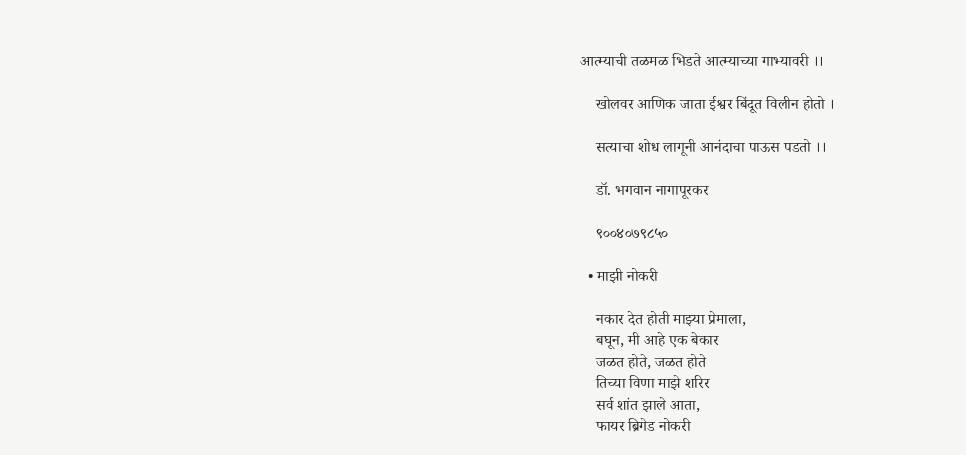आत्म्याची तळमळ भिडते आत्म्याच्या गाभ्यावरी ।।

    खोलवर आणिक जाता ईश्वर बिंदूत विलीन होतो ।

    सत्याचा शोध लागूनी आनंदाचा पाऊस पडतो ।।

    डॉ. भगवान नागापूरकर

    ९००४०७९८५०

  • माझी नोकरी

    नकार देत होती माझ्या प्रेमाला,
    बघून, मी आहे एक बेकार
    जळत होते, जळत होते
    तिच्या विणा माझे शरिर
    सर्व शांत झाले आता,
    फायर ब्रिगेड नोकरी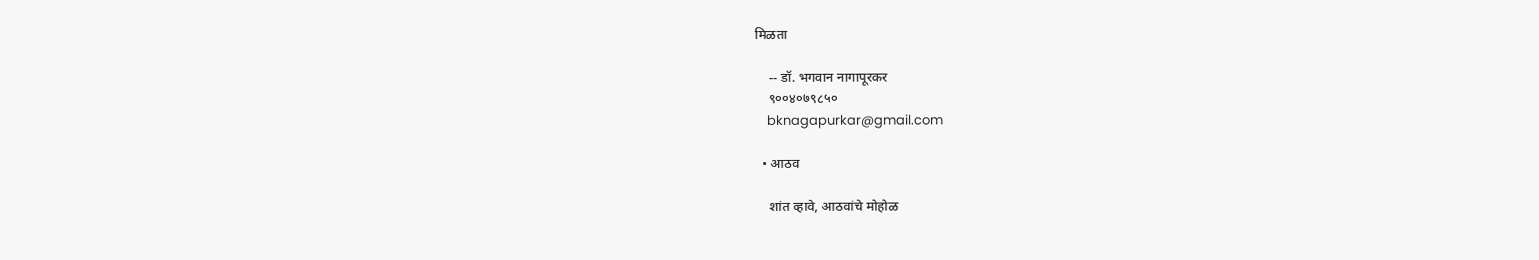मिळता

    -- डॉ. भगवान नागापूरकर
    ९००४०७९८५०
    bknagapurkar@gmail.com

  • आठव

    शांत व्हावे, आठवांचे मोहोळ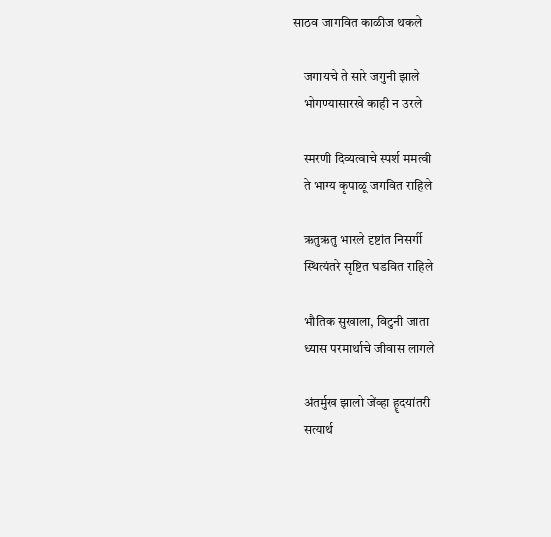साठव जागवित काळीज थकले

    जगायचे ते सारे जगुनी झाले
    भोगण्यासारखे काही न उरले

    स्मरणी दिव्यत्वाचे स्पर्श ममत्वी
    ते भाग्य कृपाळू जगवित राहिले

    ऋतुऋतु भारले दृष्टांत निसर्गी
    स्थित्यंतरे सृष्टित घडवित राहिले

    भौतिक सुखाला, विटुनी जाता
    ध्यास परमार्थाचे जीवास लागले

    अंतर्मुख झालो जेंव्हा हॄदयांतरी
    सत्यार्थ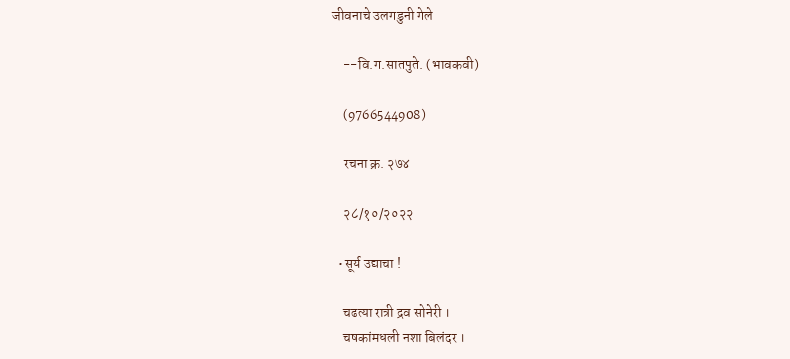जीवनाचे उलगडुनी गेले

    --वि.ग.सातपुते. (भावकवी)

    (9766544908)

    रचना क्र. २७४

    २८/१०/२०२२

  • सूर्य उद्याचा !

    चढत्या रात्री द्रव सोनेरी ।
    चषकांमधली नशा बिलंदर ।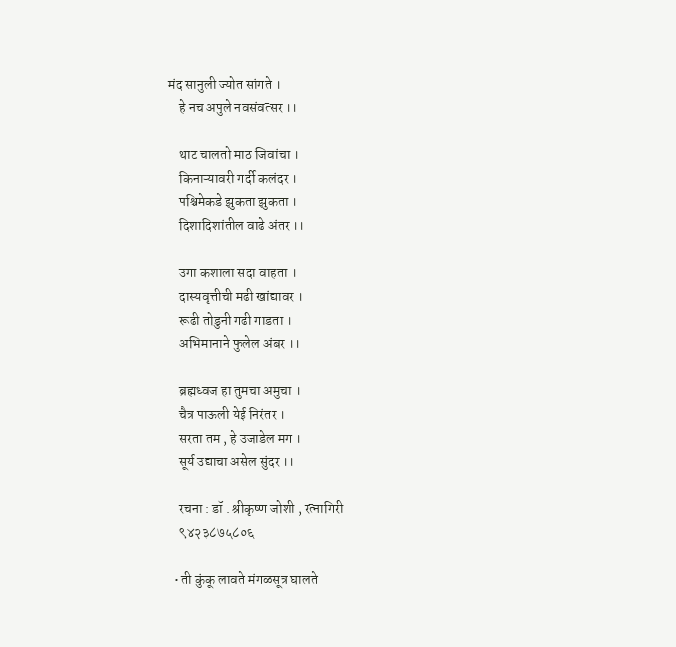मंद सानुली ज्योत सांगते ।
    हे नच अपुले नवसंवत्सर ।।

    थाट चालतो माठ जिवांचा ।
    किनाऱ्यावरी गर्दी कलंदर ।
    पश्चिमेकडे झुकता झुकता ।
    दिशादिशांतील वाढे अंतर ।।

    उगा कशाला सदा वाहता ।
    दास्यवृत्तीची मढी खांद्यावर ।
    रूढी तोडुनी गढी गाडता ।
    अभिमानाने फुलेल अंबर ।।

    ब्रह्मध्वज हा तुमचा अमुचा ।
    चैत्र पाऊली येई निरंतर ।
    सरता तम , हे उजाडेल मग ।
    सूर्य उद्याचा असेल सुंदर ।।

    रचना : डॉ . श्रीकृष्ण जोशी , रत्नागिरी
    ९४२३८७५८०६

  • ती कुंकू लावते मंगळसूत्र घालते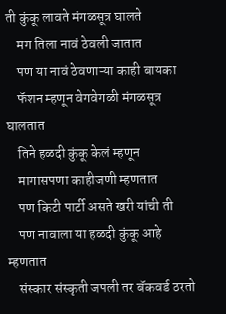ती कुंकू लावते मंगळसूत्र घालते
    मग तिला नावं ठेवली जातात
    पण या नावं ठेवणाऱ्या काही बायका
    फॅशन म्हणून वेगवेगळी मंगळसूत्र घालतात
    तिने हळदी कुंकू केलं म्हणून
    मागासपणा काहीजणी म्हणतात
    पण किटी पार्टी असते खरी यांची ती
    पण नावाला या हळदी कुंकू आहे म्हणतात
    संस्कार संस्कृती जपली तर बॅकवर्ड ठरतो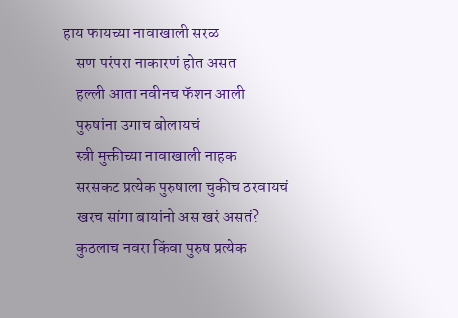हाय फायच्या नावाखाली सरळ
    सण परंपरा नाकारणं होत असत
    हल्ली आता नवीनच फॅशन आली
    पुरुषांना उगाच बोलायचं
    स्त्री मुक्तीच्या नावाखाली नाहक
    सरसकट प्रत्येक पुरुषाला चुकीच ठरवायचं
    खरच सांगा बायांनो अस खरं असतं?
    कुठलाच नवरा किंवा पुरुष प्रत्येक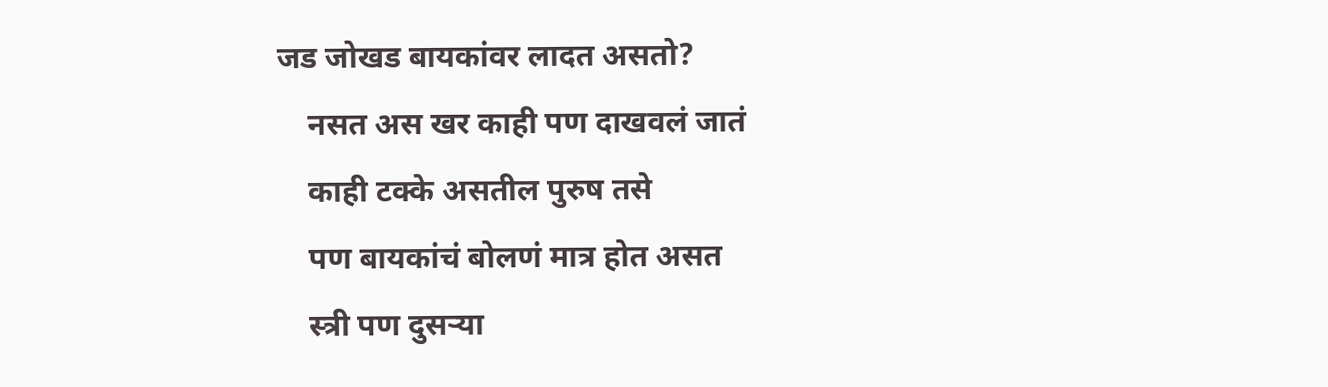जड जोखड बायकांवर लादत असतो?
    नसत अस खर काही पण दाखवलं जातं
    काही टक्के असतील पुरुष तसे
    पण बायकांचं बोलणं मात्र होत असत
    स्त्री पण दुसऱ्या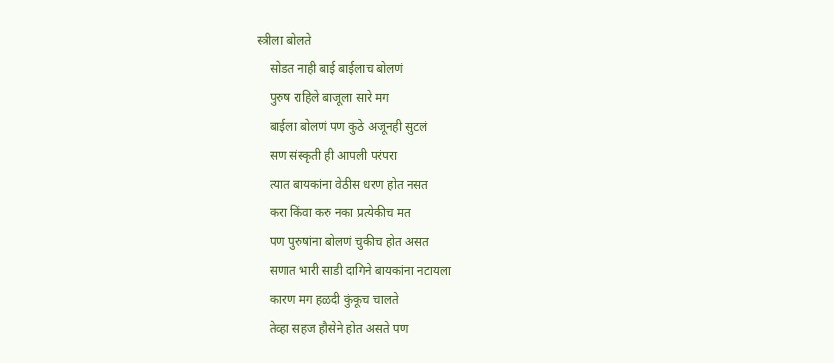स्त्रीला बोलते
    सोडत नाही बाई बाईलाच बोलणं
    पुरुष राहिले बाजूला सारे मग
    बाईला बोलणं पण कुठे अजूनही सुटलं
    सण संस्कृती ही आपली परंपरा
    त्यात बायकांना वेठीस धरण होत नसत
    करा किंवा करु नका प्रत्येकीच मत
    पण पुरुषांना बोलणं चुकीच होत असत
    सणात भारी साडी दागिने बायकांना नटायला
    कारण मग हळदी कुंकूच चालते
    तेव्हा सहज हौसेने होत असते पण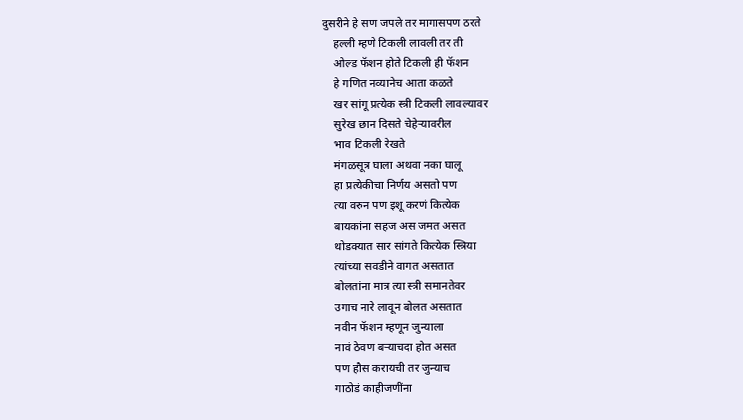दुसरीने हे सण जपले तर मागासपण ठरते
    हल्ली म्हणे टिकली लावली तर ती
    ओल्ड फॅशन होते टिकली ही फॅशन
    हे गणित नव्यानेच आता कळते
    खर सांगू प्रत्येक स्त्री टिकली लावल्यावर
    सुरेख छान दिसते चेहेऱ्यावरील
    भाव टिकली रेखते
    मंगळसूत्र घाला अथवा नका घालू
    हा प्रत्येकीचा निर्णय असतो पण
    त्या वरुन पण इशू करणं कित्येक
    बायकांना सहज अस जमत असत
    थोडक्यात सार सांगते कित्येक स्त्रिया
    त्यांच्या सवडीने वागत असतात
    बोलतांना मात्र त्या स्त्री समानतेवर
    उगाच नारे लावून बोलत असतात
    नवीन फॅशन म्हणून जुन्याला
    नावं ठेवण बऱ्याचदा होत असत
    पण हौस करायची तर जुन्याच
    गाठोडं काहीजणींना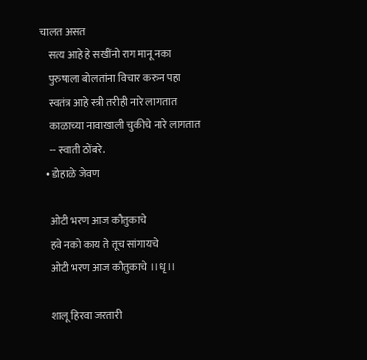चालत असत
    सत्य आहे हे सखींनो राग मानू नका
    पुरुषाला बोलतांना विचार करुन पहा
    स्वतंत्र आहे स्त्री तरीही नारे लागतात
    काळाच्या नावाखाली चुकीचे नारे लागतात
    -- स्वाती ठोंबरे.
  • डोहाळे जेवण

    ओटी भरण आज कौतुकाचे
    हवे नको काय ते तूच सांगायचे
    ओटी भरण आज कौतुकाचे ।।धृ।।

    शालू हिरवा जरतारी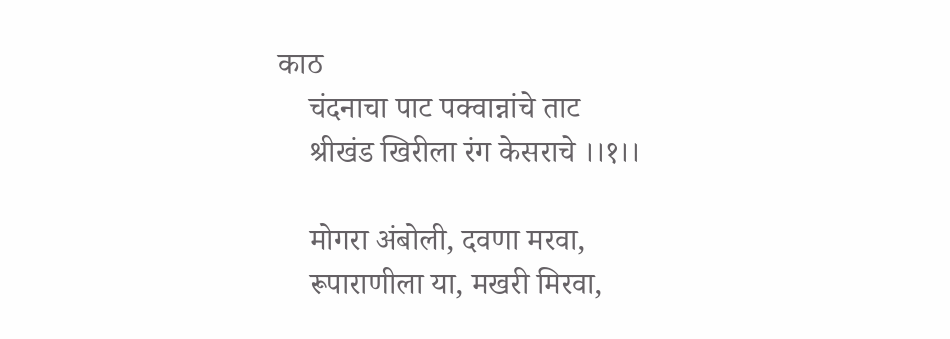काठ
    चंदनाचा पाट पक्वान्नांचे ताट
    श्रीखंड खिरीला रंग केसराचे ।।१।।

    मोगरा अंबोली, दवणा मरवा,
    रूपाराणीला या, मखरी मिरवा,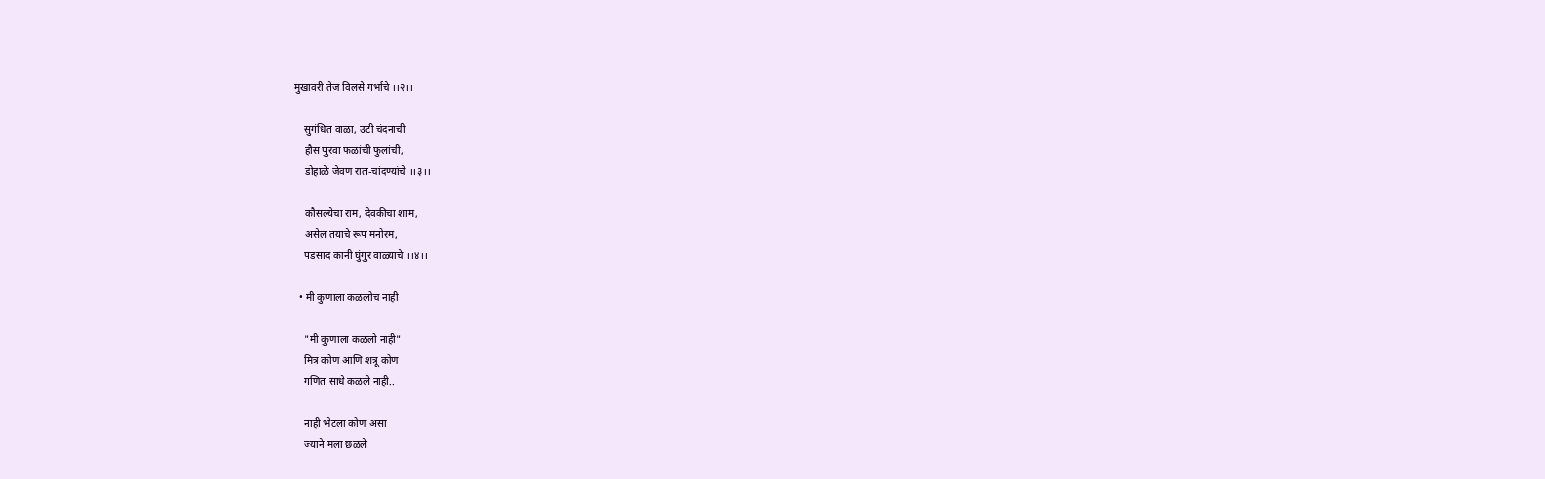मुखावरी तेज विलसे गर्भाचे ।।२।।

    सुगंधित वाळा, उटी चंदनाची
    हौस पुरवा फळांची फुलांची,
    डोहाळे जेवण रात-चांदण्यांचे ।।३।।

    कौसल्येचा राम, देवकीचा शाम,
    असेल तयाचे रूप मनोरम,
    पडसाद कानी घुंगुर वाळ्याचे ।।४।।

  • मी कुणाला कळलोच नाही

    "मी कुणाला कळलो नाही"
    मित्र कोण आणि शत्रू कोण
    गणित साधे कळले नाही..

    नाही भेटला कोण असा
    ज्याने मला छळले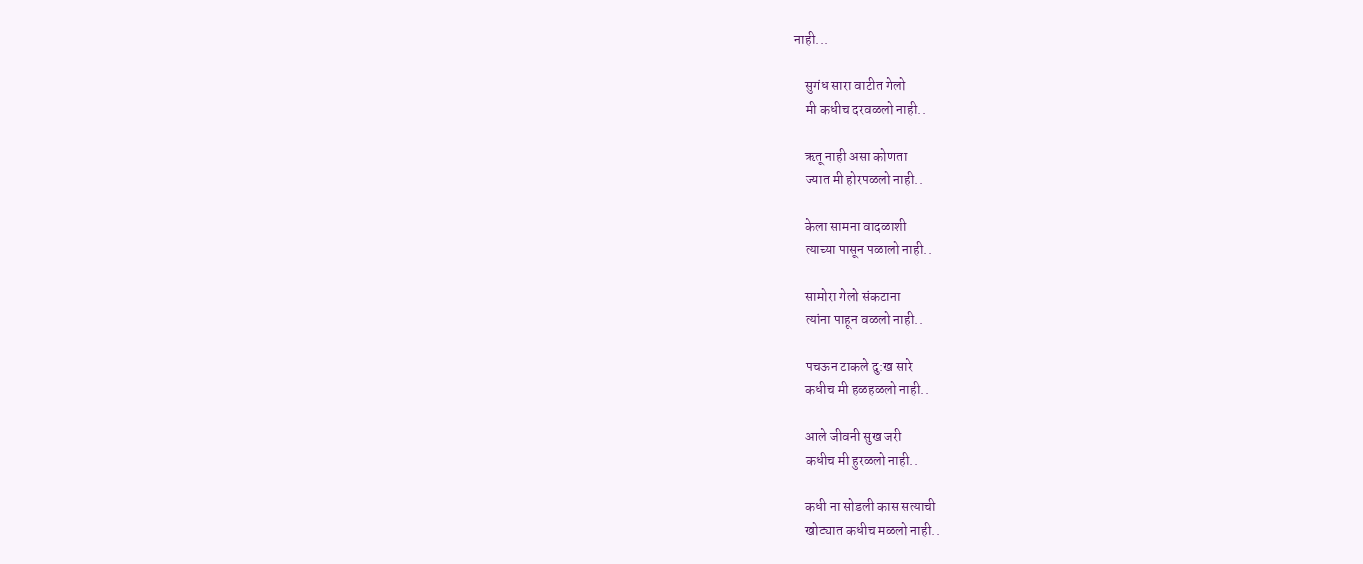नाही...

    सुगंध सारा वाटीत गेलो
    मी कधीच दरवळलो नाही..

    ऋतू नाही असा कोणता
    ज्यात मी होरपळलो नाही..

    केला सामना वादळाशी
    त्याच्या पासून पळालो नाही..

    सामोरा गेलो संकटाना
    त्यांना पाहून वळलो नाही..

    पचऊन टाकले दु:ख सारे
    कधीच मी हळहळलो नाही..

    आले जीवनी सुख जरी
    कधीच मी हुरळलो नाही..

    कधी ना सोडली कास सत्याची
    खोट्यात कधीच मळलो नाही..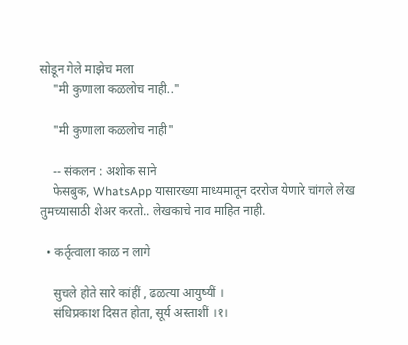सोडून गेले माझेच मला
    "मी कुणाला कळलोच नाही.."

    "मी कुणाला कळलोच नाही"

    -- संकलन : अशोक साने
    फेसबुक, WhatsApp यासारख्या माध्यमातून दररोज येणारे चांगले लेख तुमच्यासाठी शेअर करतो.. लेखकाचे नाव माहित नाही.

  • कर्तृत्वाला काळ न लागे

    सुचले होते सारे कांहीं , ढळत्या आयुष्यीं ।
    संधिप्रकाश दिसत होता, सूर्य अस्ताशीं ।१।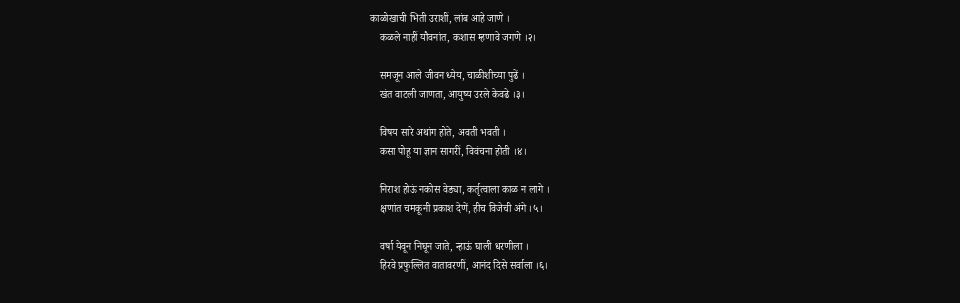काळोखाची भिती उराशीं, लांब आहे जाणे ।
    कळले नाहीं यौवनांत, कशास म्हणावे जगणे ।२।

    समजून आले जीवन ध्येय, चाळीशीच्या पुढें ।
    खंत वाटली जाणता, आयुष्य उरले केवढे ।३।

    विषय सारे अथांग होते, अवती भवती ।
    कसा पोहू या ज्ञान सागरीं, विवंचना होती ।४।

    निराश होऊं नकोस वेड्या, कर्तृत्वाला काळ न लागे ।
    क्षणांत चमकूनी प्रकाश देणें, हीच विजेची अंगे ।५।

    वर्षा येवून निघून जाते, न्हाऊं घाली धरणीला ।
    हिरवे प्रफुल्लित वातावरणीं, आनंद दिसे सर्वाला ।६।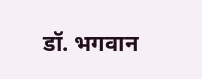डॉ. भगवान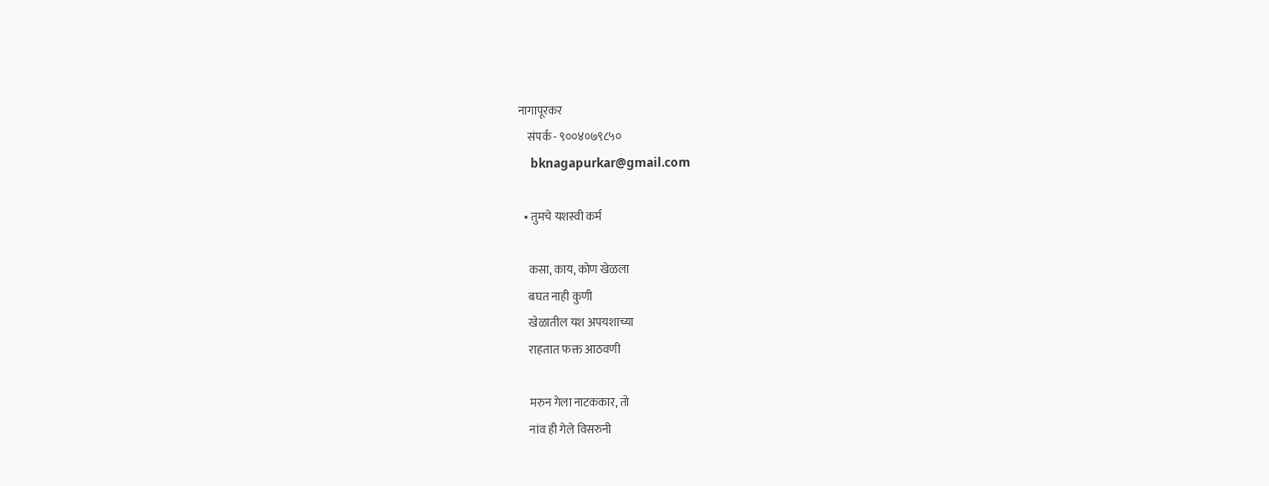नागापूरकर
    संपर्क - ९००४०७९८५०
    bknagapurkar@gmail.com

  • तुमचे यशस्वी कर्म

    कसा, काय, कोण खेळला
    बघत नाही कुणी
    खेळातील यश अपयशाच्या
    राहतात फक्त आठवणी

    मरुन गेला नाटककार, तो
    नांव ही गेले विसरुनी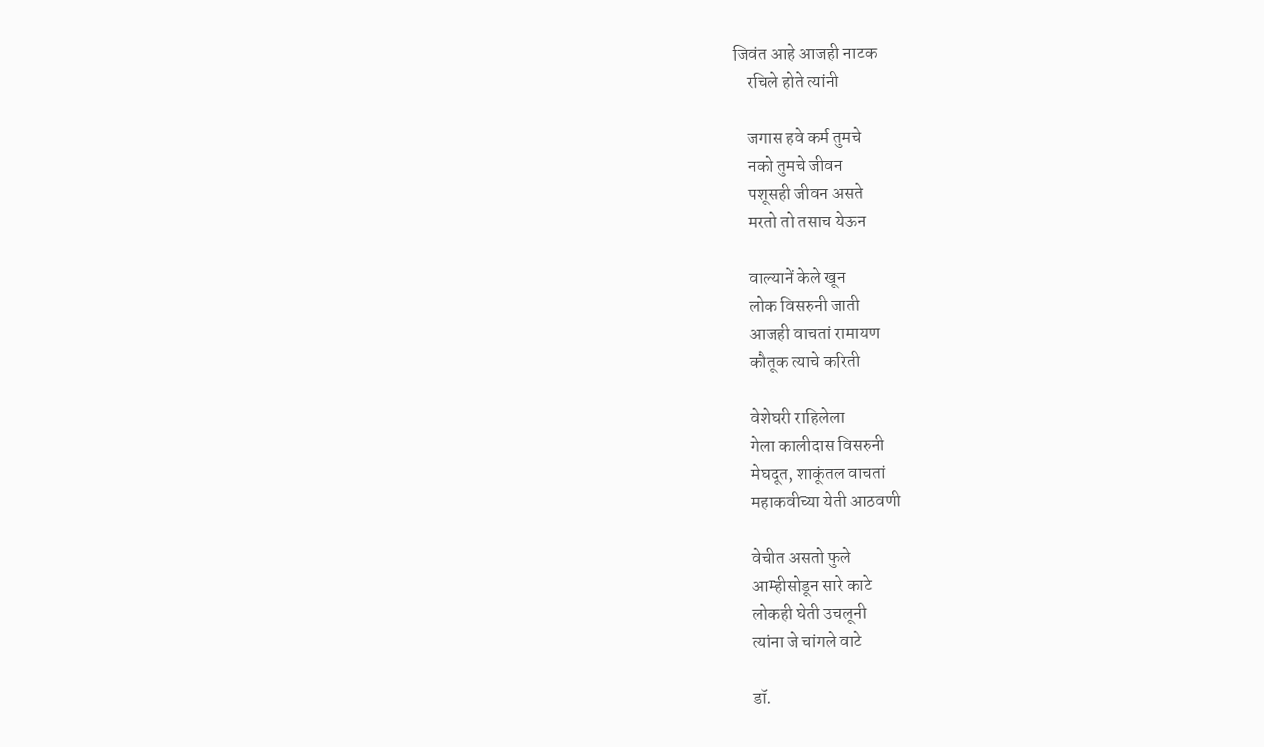जिवंत आहे आजही नाटक
    रचिले होते त्यांनी

    जगास हवे कर्म तुमचे
    नको तुमचे जीवन
    पशूसही जीवन असते
    मरतो तो तसाच येऊन

    वाल्यानें केले खून
    लोक विसरुनी जाती
    आजही वाचतां रामायण
    कौतूक त्याचे करिती

    वेशेघरी राहिलेला
    गेला कालीदास विसरुनी
    मेघदूत, शाकूंतल वाचतां
    महाकवीच्या येती आठवणी

    वेचीत असतो फुले
    आम्हीसोडून सारे काटे
    लोकही घेती उचलूनी
    त्यांना जे चांगले वाटे

    डॉ.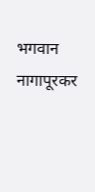भगवान नागापूरकर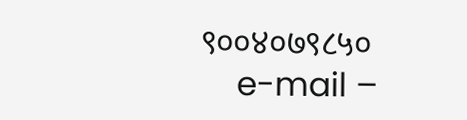९००४०७९८५०
    e-mail –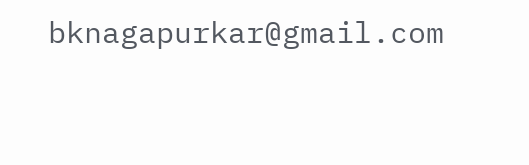bknagapurkar@gmail.com